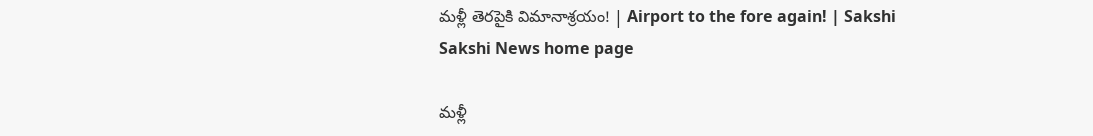మళ్లీ తెరపైకి విమానాశ్రయం! | Airport to the fore again! | Sakshi
Sakshi News home page

మళ్లీ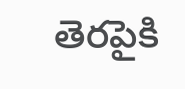తెరపైకి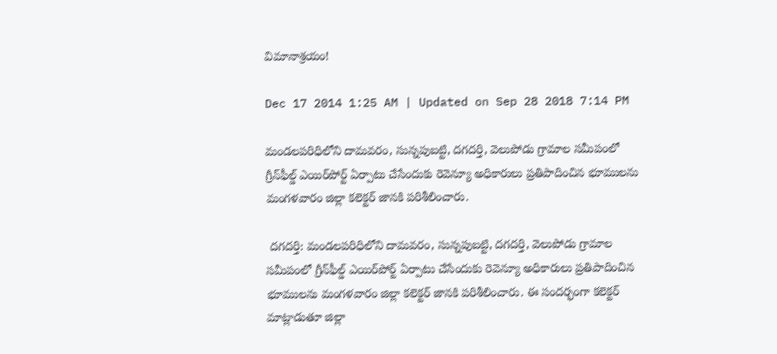విమానాశ్రయం!

Dec 17 2014 1:25 AM | Updated on Sep 28 2018 7:14 PM

మండలపరిధిలోని దామవరం, సున్నపుబట్టి, దగదర్తి, వెలుపోడు గ్రామాల సమీపంలో గ్రీన్‌ఫీల్డ్ ఎయిర్‌పోర్ట్ ఏర్పాటు చేసేందుకు రెవెన్యూ అధికారులు ప్రతిపాదించిన భూములను మంగళవారం జిల్లా కలెక్టర్ జానకి పరిశీలించారు.

 దగదర్తి: మండలపరిధిలోని దామవరం, సున్నపుబట్టి, దగదర్తి, వెలుపోడు గ్రామాల సమీపంలో గ్రీన్‌ఫీల్డ్ ఎయిర్‌పోర్ట్ ఏర్పాటు చేసేందుకు రెవెన్యూ అధికారులు ప్రతిపాదించిన భూములను మంగళవారం జిల్లా కలెక్టర్ జానకి పరిశీలించారు. ఈ సందర్భంగా కలెక్టర్ మాట్లాడుతూ జిల్లా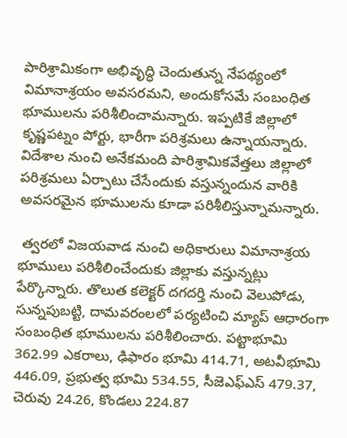పారిశ్రామికంగా అభివృద్ధి చెందుతున్న నేపథ్యంలో విమానాశ్రయం అవసరమని, అందుకోసమే సంబంధిత భూములను పరిశీలించామన్నారు. ఇప్పటికే జిల్లాలో కృష్ణపట్నం పోర్టు, భారీగా పరిశ్రమలు ఉన్నాయన్నారు. విదేశాల నుంచి అనేకమంది పారిశ్రామికవేత్తలు జిల్లాలో పరిశ్రమలు ఏర్పాటు చేసేందుకు వస్తున్నందున వారికి అవసరమైన భూములను కూడా పరిశీలిస్తున్నామన్నారు.

 త్వరలో విజయవాడ నుంచి అధికారులు విమానాశ్రయ భూములు పరిశీలించేందుకు జిల్లాకు వస్తున్నట్లు పేర్కొన్నారు. తొలుత కలెక్టర్ దగదర్తి నుంచి వెలుపోడు, సున్నపుబట్టి, దామవరంలలో పర్యటించి మ్యాప్ ఆధారంగా సంబంధిత భూములను పరిశీలించారు. పట్టాభూమి 362.99 ఎకరాలు, ఢిఫారం భూమి 414.71, అటవీభూమి 446.09, ప్రభుత్వ భూమి 534.55, సీజెఎఫ్‌ఎస్ 479.37, చెరువు 24.26, కొండలు 224.87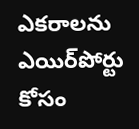ఎకరాలను ఎయిర్‌పోర్టు కోసం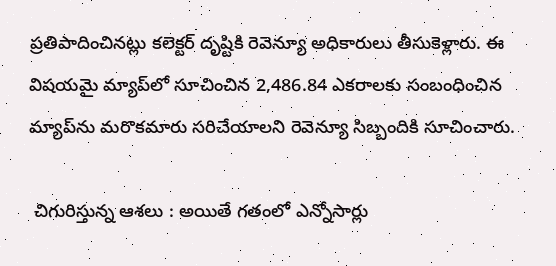ప్రతిపాదించినట్లు కలెక్టర్ దృష్టికి రెవెన్యూ అధికారులు తీసుకెళ్లారు. ఈ విషయమై మ్యాప్‌లో సూచించిన 2,486.84 ఎకరాలకు సంబంధించిన మ్యాప్‌ను మరొకమారు సరిచేయాలని రెవెన్యూ సిబ్బందికి సూచించారు.

 చిగురిస్తున్న ఆశలు : అయితే గతంలో ఎన్నోసార్లు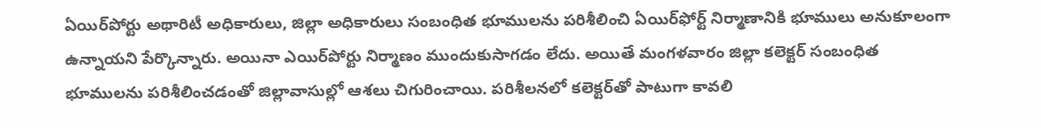ఏయిర్‌పోర్టు అథారిటీ అధికారులు, జిల్లా అధికారులు సంబంధిత భూములను పరిశీలించి ఏయిర్‌ఫోర్ట్ నిర్మాణానికి భూములు అనుకూలంగా ఉన్నాయని పేర్కొన్నారు. అయినా ఎయిర్‌పోర్టు నిర్మాణం ముందుకుసాగడం లేదు. అయితే మంగళవారం జిల్లా కలెక్టర్ సంబంధిత భూములను పరిశీలించడంతో జిల్లావాసుల్లో ఆశలు చిగురించాయి. పరిశీలనలో కలెక్టర్‌తో పాటుగా కావలి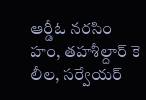ఆర్డీఓ నరసిం హం, తహశీల్దార్ కె లీల, సర్వేయర్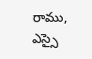రాము, ఎస్సై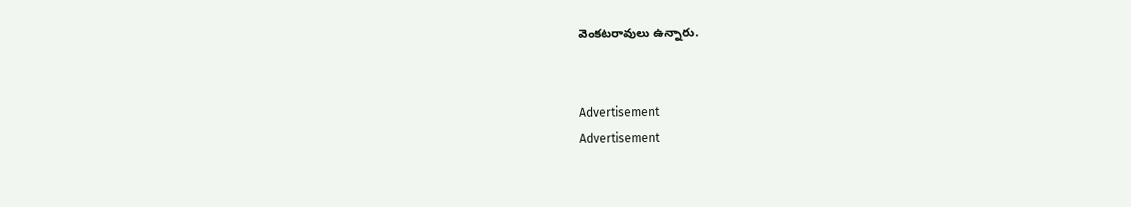వెంకటరావులు ఉన్నారు.


Advertisement
Advertisement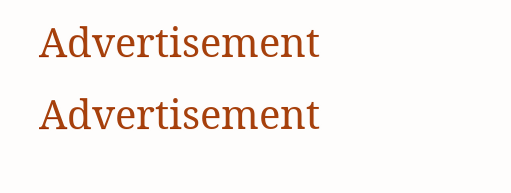Advertisement
Advertisement